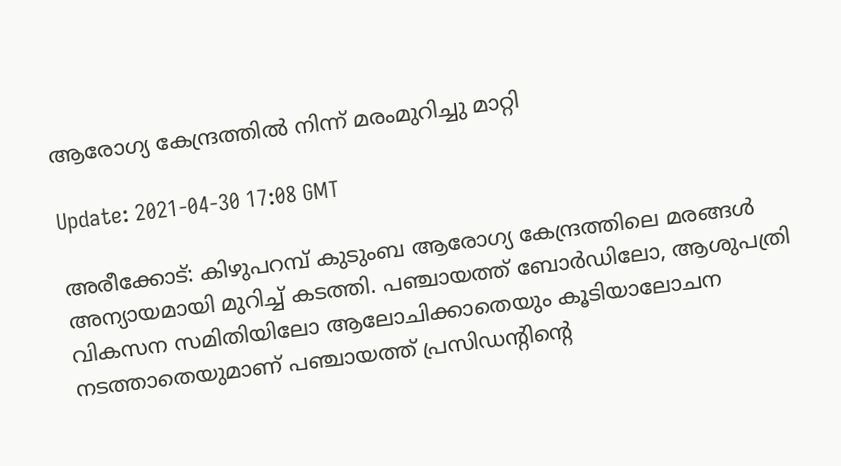ആരോഗ്യ കേന്ദ്രത്തിൽ നിന്ന് മരംമുറിച്ചു മാറ്റി

Update: 2021-04-30 17:08 GMT

അരീക്കോട്: കിഴുപറമ്പ് കുടുംബ ആരോഗ്യ കേന്ദ്രത്തിലെ മരങ്ങൾ അന്യായമായി മുറിച്ച് കടത്തി. പഞ്ചായത്ത് ബോർഡിലോ, ആശുപത്രി വികസന സമിതിയിലോ ആലോചിക്കാതെയും കൂടിയാലോചന നടത്താതെയുമാണ് പഞ്ചായത്ത് പ്രസിഡൻ്റിൻ്റെ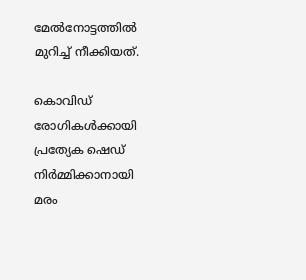മേൽനോട്ടത്തിൽ മുറിച്ച് നീക്കിയത്.

കൊവിഡ് രോഗികൾക്കായി പ്രത്യേക ഷെഡ് നിർമ്മിക്കാനായി മരം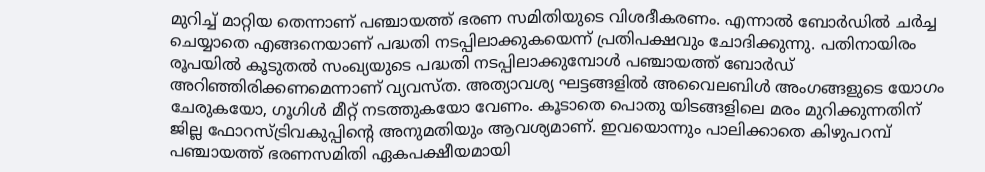മുറിച്ച് മാറ്റിയ തെന്നാണ് പഞ്ചായത്ത് ഭരണ സമിതിയുടെ വിശദീകരണം. എന്നാൽ ബോർഡിൽ ചർച്ച ചെയ്യാതെ എങ്ങനെയാണ് പദ്ധതി നടപ്പിലാക്കുകയെന്ന് പ്രതിപക്ഷവും ചോദിക്കുന്നു. പതിനായിരം രൂപയിൽ കൂടുതൽ സംഖ്യയുടെ പദ്ധതി നടപ്പിലാക്കുമ്പോൾ പഞ്ചായത്ത് ബോർഡ് അറിഞ്ഞിരിക്കണമെന്നാണ് വ്യവസ്ത. അത്യാവശ്യ ഘട്ടങ്ങളിൽ അവൈലബിൾ അംഗങ്ങളുടെ യോഗം ചേരുകയോ, ഗൂഗിൾ മീറ്റ് നടത്തുകയോ വേണം. കൂടാതെ പൊതു യിടങ്ങളിലെ മരം മുറിക്കുന്നതിന് ജില്ല ഫോറസ്ട്രിവകുപ്പിൻ്റെ അനുമതിയും ആവശ്യമാണ്. ഇവയൊന്നും പാലിക്കാതെ കിഴുപറമ്പ് പഞ്ചായത്ത് ഭരണസമിതി ഏകപക്ഷീയമായി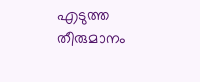എടുത്ത തീരുമാനം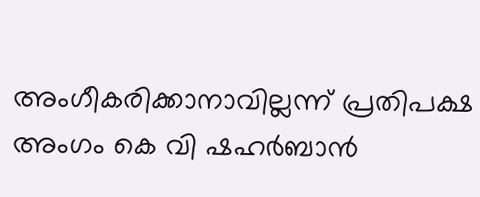അംഗീകരിക്കാനാവില്ലന്ന് പ്രതിപക്ഷ അംഗം കെ വി ഷഹർബാൻ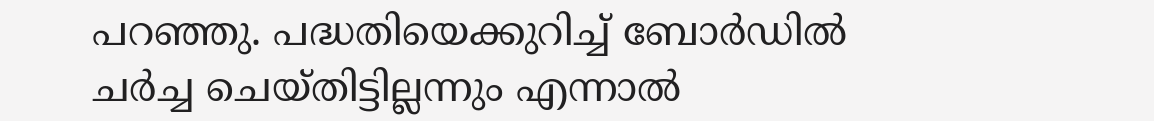പറഞ്ഞു. പദ്ധതിയെക്കുറിച്ച് ബോർഡിൽ ചർച്ച ചെയ്തിട്ടില്ലന്നും എന്നാൽ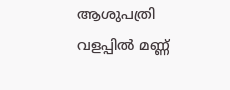ആശുപത്രി വളപ്പിൽ മണ്ണ്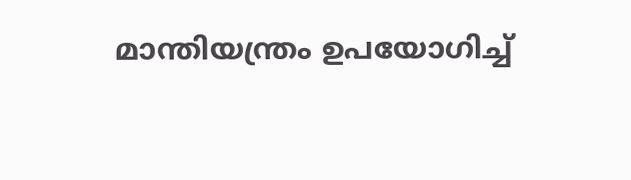മാന്തിയന്ത്രം ഉപയോഗിച്ച്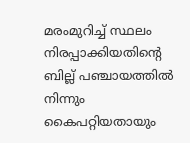മരംമുറിച്ച് സ്ഥലം നിരപ്പാക്കിയതിൻ്റെ ബില്ല് പഞ്ചായത്തിൽ നിന്നും കൈപറ്റിയതായും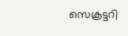സെക്രട്ടറി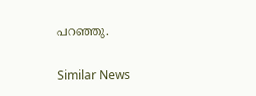പറഞ്ഞു.

Similar News